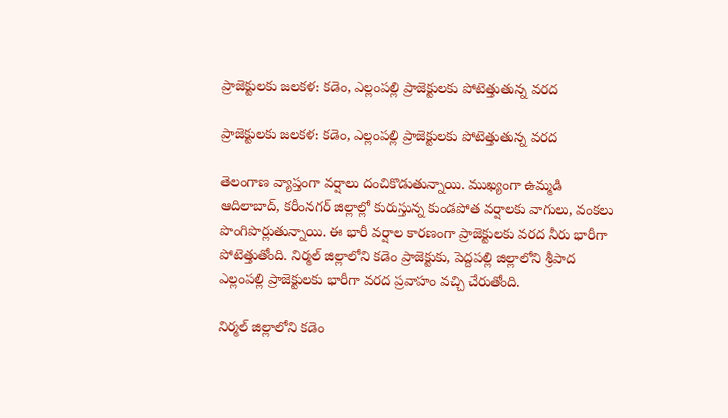ప్రాజెక్టులకు జలకళ: కడెం, ఎల్లంపల్లి ప్రాజెక్టులకు పోటెత్తుతున్న వరద

ప్రాజెక్టులకు జలకళ: కడెం, ఎల్లంపల్లి ప్రాజెక్టులకు పోటెత్తుతున్న వరద

తెలంగాణ వ్యాప్తంగా వర్షాలు దంచికొడుతున్నాయి. ముఖ్యంగా ఉమ్మడి ఆదిలాబాద్, కరీంనగర్ జిల్లాల్లో కురుస్తున్న కుండపోత వర్షాలకు వాగులు, వంకలు పొంగిపొర్లుతున్నాయి. ఈ భారీ వర్షాల కారణంగా ప్రాజెక్టులకు వరద నీరు భారీగా పోటెత్తుతోంది. నిర్మల్ జిల్లాలోని కడెం ప్రాజెక్టుకు, పెద్దపల్లి జిల్లాలోని శ్రీపాద ఎల్లంపల్లి ప్రాజెక్టులకు భారీగా వరద ప్రవాహం వచ్చి చేరుతోంది.

నిర్మల్ జిల్లాలోని కడెం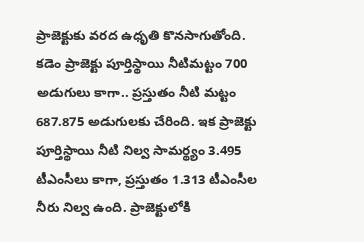ప్రాజెక్టుకు వరద ఉధృతి కొనసాగుతోంది. కడెం ప్రాజెక్టు పూర్తిస్థాయి నీటిమట్టం 700 అడుగులు కాగా.. ప్రస్తుతం నీటి మట్టం 687.875 అడుగులకు చేరింది. ఇక ప్రాజెక్టు పూర్తిస్థాయి నీటి నిల్వ సామర్థ్యం 3.495 టీఎంసీలు కాగా, ప్రస్తుతం 1.313 టీఎంసీల నీరు నిల్వ ఉంది. ప్రాజెక్టులోకి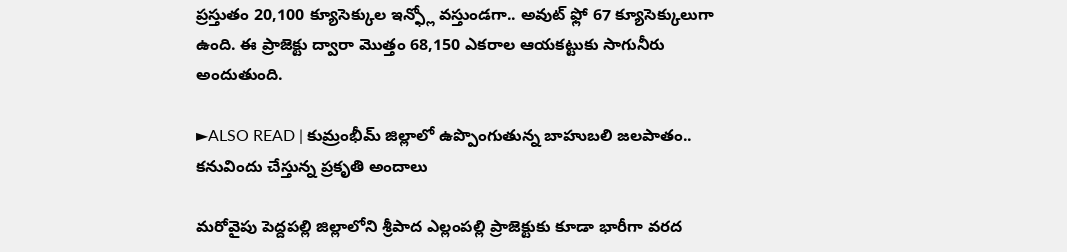ప్రస్తుతం 20,100 క్యూసెక్కుల ఇన్ఫ్లో వస్తుండగా.. అవుట్ ఫ్లో 67 క్యూసెక్కులుగా ఉంది. ఈ ప్రాజెక్టు ద్వారా మొత్తం 68,150 ఎకరాల ఆయకట్టుకు సాగునీరు అందుతుంది.

►ALSO READ | కుమ్రంభీమ్ జిల్లాలో ఉప్పొంగుతున్న బాహుబలి జలపాతం.. కనువిందు చేస్తున్న ప్రకృతి అందాలు

మరోవైపు పెద్దపల్లి జిల్లాలోని శ్రీపాద ఎల్లంపల్లి ప్రాజెక్టుకు కూడా భారీగా వరద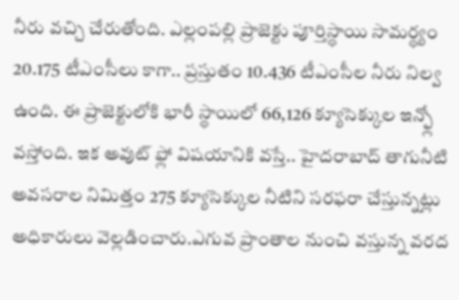నీరు వచ్చి చేరుతోంది. ఎల్లంపల్లి ప్రాజెక్టు పూర్తిస్థాయి సామర్థ్యం 20.175 టీఎంసీలు కాగా.. ప్రస్తుతం 10.436 టీఎంసీల నీరు నిల్వ ఉంది. ఈ ప్రాజెక్టులోకి భారీ స్థాయిలో 66,126 క్యూసెక్కుల ఇన్ఫ్లో వస్తోంది. ఇక అవుట్ ఫ్లో విషయానికి వస్తే.. హైదరాబాద్ తాగునీటి అవసరాల నిమిత్తం 275 క్యూసెక్కుల నీటిని సరఫరా చేస్తున్నట్లు అధికారులు వెల్లడించారు.ఎగువ ప్రాంతాల నుంచి వస్తున్న వరద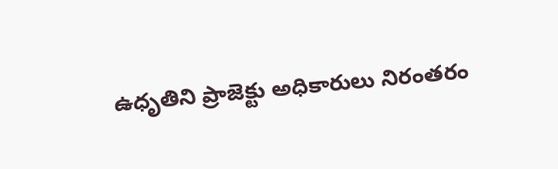ఉధృతిని ప్రాజెక్టు అధికారులు నిరంతరం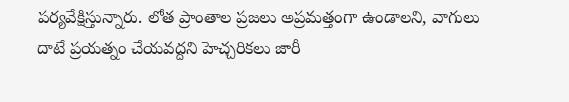పర్యవేక్షిస్తున్నారు. లోత ప్రాంతాల ప్రజలు అప్రమత్తంగా ఉండాలని, వాగులు దాటే ప్రయత్నం చేయవద్దని హెచ్చరికలు జారీ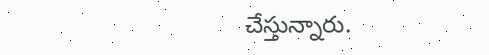చేస్తున్నారు.